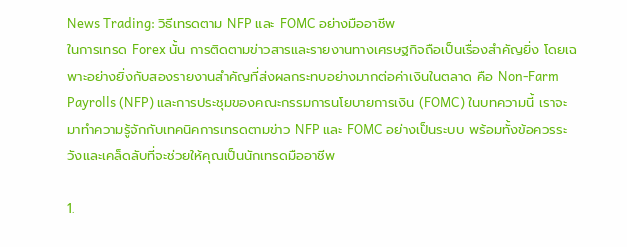News Trading: วิธีเทรดตาม NFP และ FOMC อย่างมืออาชีพ
ในการเทรด Forex นั้น การติดตามข่าวสารและรายงานทางเศรษฐกิจถือเป็นเรื่องสำคัญยิ่ง โดยเฉพาะอย่างยิ่งกับสองรายงานสำคัญที่ส่งผลกระทบอย่างมากต่อค่าเงินในตลาด คือ Non-Farm Payrolls (NFP) และการประชุมของคณะกรรมการนโยบายการเงิน (FOMC) ในบทความนี้ เราจะมาทำความรู้จักกับเทคนิคการเทรดตามข่าว NFP และ FOMC อย่างเป็นระบบ พร้อมทั้งข้อควรระวังและเคล็ดลับที่จะช่วยให้คุณเป็นนักเทรดมืออาชีพ

1.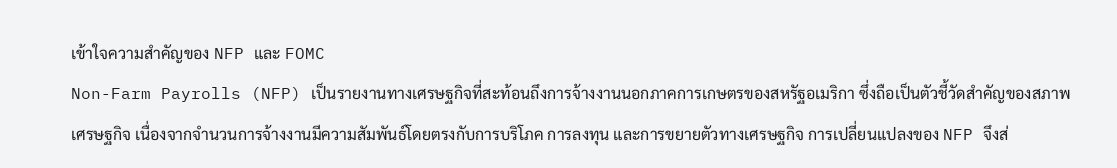เข้าใจความสำคัญของ NFP และ FOMC
Non-Farm Payrolls (NFP) เป็นรายงานทางเศรษฐกิจที่สะท้อนถึงการจ้างงานนอกภาคการเกษตรของสหรัฐอเมริกา ซึ่งถือเป็นตัวชี้วัดสำคัญของสภาพเศรษฐกิจ เนื่องจากจำนวนการจ้างงานมีความสัมพันธ์โดยตรงกับการบริโภค การลงทุน และการขยายตัวทางเศรษฐกิจ การเปลี่ยนแปลงของ NFP จึงส่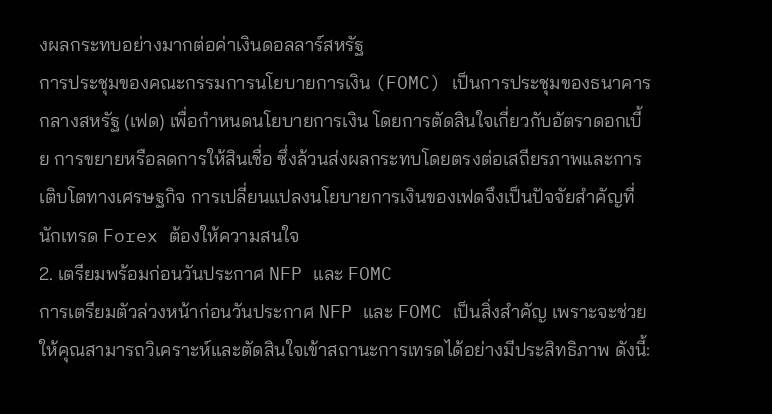งผลกระทบอย่างมากต่อค่าเงินดอลลาร์สหรัฐ
การประชุมของคณะกรรมการนโยบายการเงิน (FOMC) เป็นการประชุมของธนาคารกลางสหรัฐ (เฟด) เพื่อกำหนดนโยบายการเงิน โดยการตัดสินใจเกี่ยวกับอัตราดอกเบี้ย การขยายหรือลดการให้สินเชื่อ ซึ่งล้วนส่งผลกระทบโดยตรงต่อเสถียรภาพและการเติบโตทางเศรษฐกิจ การเปลี่ยนแปลงนโยบายการเงินของเฟดจึงเป็นปัจจัยสำคัญที่นักเทรด Forex ต้องให้ความสนใจ
2. เตรียมพร้อมก่อนวันประกาศ NFP และ FOMC
การเตรียมตัวล่วงหน้าก่อนวันประกาศ NFP และ FOMC เป็นสิ่งสำคัญ เพราะจะช่วยให้คุณสามารถวิเคราะห์และตัดสินใจเข้าสถานะการเทรดได้อย่างมีประสิทธิภาพ ดังนี้: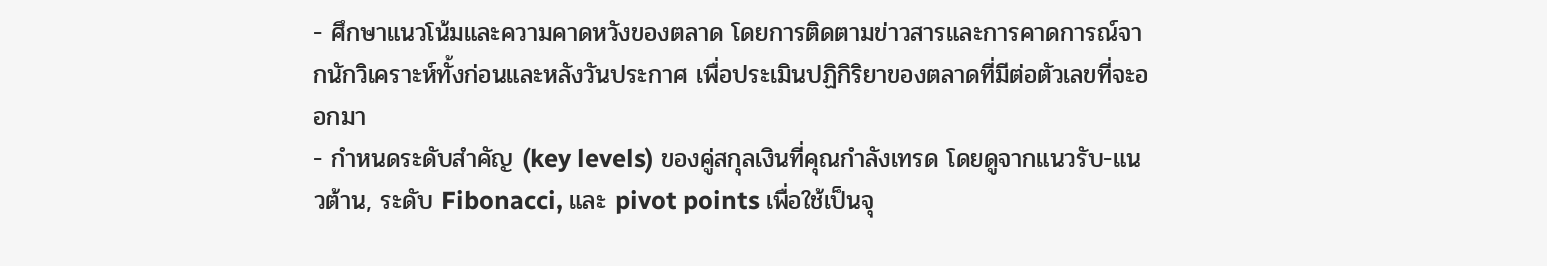- ศึกษาแนวโน้มและความคาดหวังของตลาด โดยการติดตามข่าวสารและการคาดการณ์จากนักวิเคราะห์ทั้งก่อนและหลังวันประกาศ เพื่อประเมินปฏิกิริยาของตลาดที่มีต่อตัวเลขที่จะออกมา
- กำหนดระดับสำคัญ (key levels) ของคู่สกุลเงินที่คุณกำลังเทรด โดยดูจากแนวรับ-แนวต้าน, ระดับ Fibonacci, และ pivot points เพื่อใช้เป็นจุ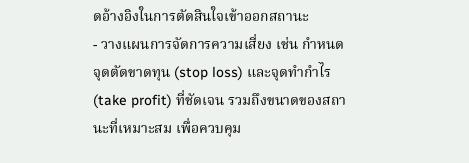ดอ้างอิงในการตัดสินใจเข้าออกสถานะ
- วางแผนการจัดการความเสี่ยง เช่น กำหนดจุดตัดขาดทุน (stop loss) และจุดทำกำไร (take profit) ที่ชัดเจน รวมถึงขนาดของสถานะที่เหมาะสม เพื่อควบคุม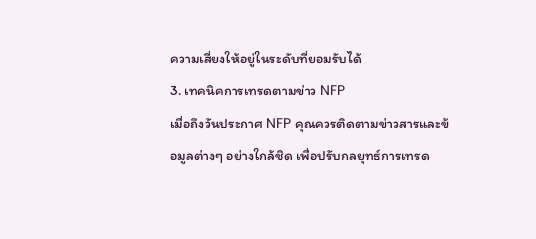ความเสี่ยงให้อยู่ในระดับที่ยอมรับได้
3. เทคนิคการเทรดตามข่าว NFP
เมื่อถึงวันประกาศ NFP คุณควรติดตามข่าวสารและข้อมูลต่างๆ อย่างใกล้ชิด เพื่อปรับกลยุทธ์การเทรด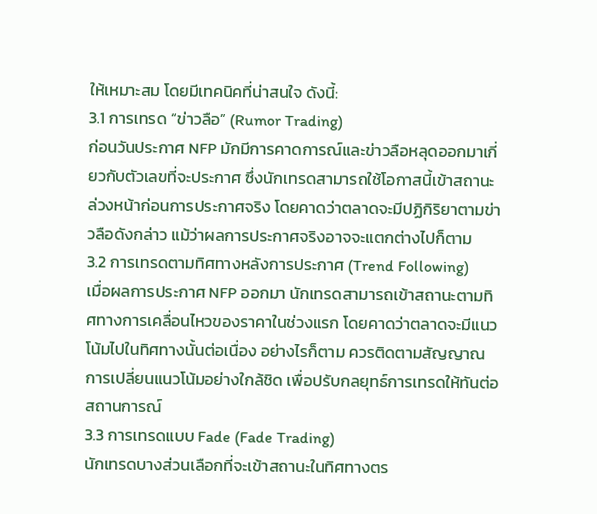ให้เหมาะสม โดยมีเทคนิคที่น่าสนใจ ดังนี้:
3.1 การเทรด “ข่าวลือ” (Rumor Trading)
ก่อนวันประกาศ NFP มักมีการคาดการณ์และข่าวลือหลุดออกมาเกี่ยวกับตัวเลขที่จะประกาศ ซึ่งนักเทรดสามารถใช้โอกาสนี้เข้าสถานะล่วงหน้าก่อนการประกาศจริง โดยคาดว่าตลาดจะมีปฏิกิริยาตามข่าวลือดังกล่าว แม้ว่าผลการประกาศจริงอาจจะแตกต่างไปก็ตาม
3.2 การเทรดตามทิศทางหลังการประกาศ (Trend Following)
เมื่อผลการประกาศ NFP ออกมา นักเทรดสามารถเข้าสถานะตามทิศทางการเคลื่อนไหวของราคาในช่วงแรก โดยคาดว่าตลาดจะมีแนวโน้มไปในทิศทางนั้นต่อเนื่อง อย่างไรก็ตาม ควรติดตามสัญญาณการเปลี่ยนแนวโน้มอย่างใกล้ชิด เพื่อปรับกลยุทธ์การเทรดให้ทันต่อสถานการณ์
3.3 การเทรดแบบ Fade (Fade Trading)
นักเทรดบางส่วนเลือกที่จะเข้าสถานะในทิศทางตร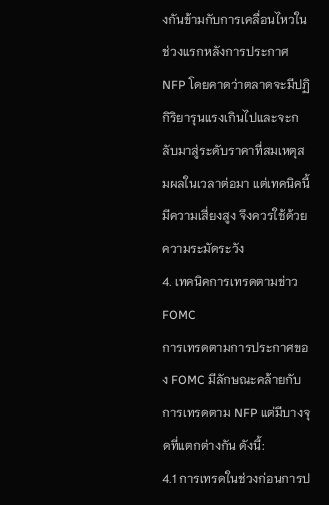งกันข้ามกับการเคลื่อนไหวในช่วงแรกหลังการประกาศ NFP โดยคาดว่าตลาดจะมีปฏิกิริยารุนแรงเกินไปและจะกลับมาสู่ระดับราคาที่สมเหตุสมผลในเวลาต่อมา แต่เทคนิคนี้มีความเสี่ยงสูง จึงควรใช้ด้วยความระมัดระวัง
4. เทคนิคการเทรดตามข่าว FOMC
การเทรดตามการประกาศของ FOMC มีลักษณะคล้ายกับการเทรดตาม NFP แต่มีบางจุดที่แตกต่างกัน ดังนี้:
4.1 การเทรดในช่วงก่อนการป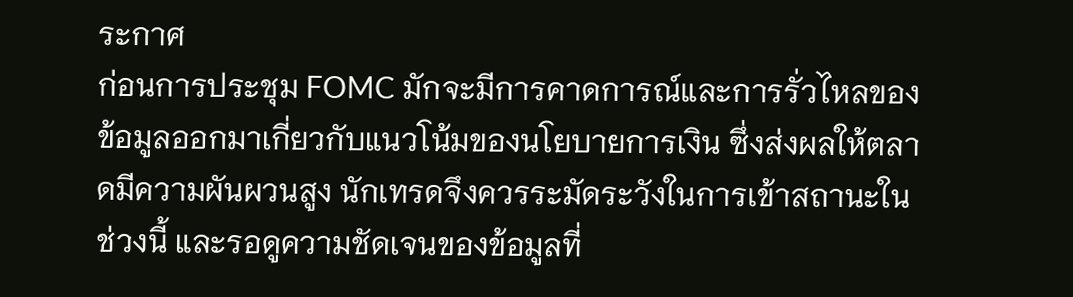ระกาศ
ก่อนการประชุม FOMC มักจะมีการคาดการณ์และการรั่วไหลของข้อมูลออกมาเกี่ยวกับแนวโน้มของนโยบายการเงิน ซึ่งส่งผลให้ตลาดมีความผันผวนสูง นักเทรดจึงควรระมัดระวังในการเข้าสถานะในช่วงนี้ และรอดูความชัดเจนของข้อมูลที่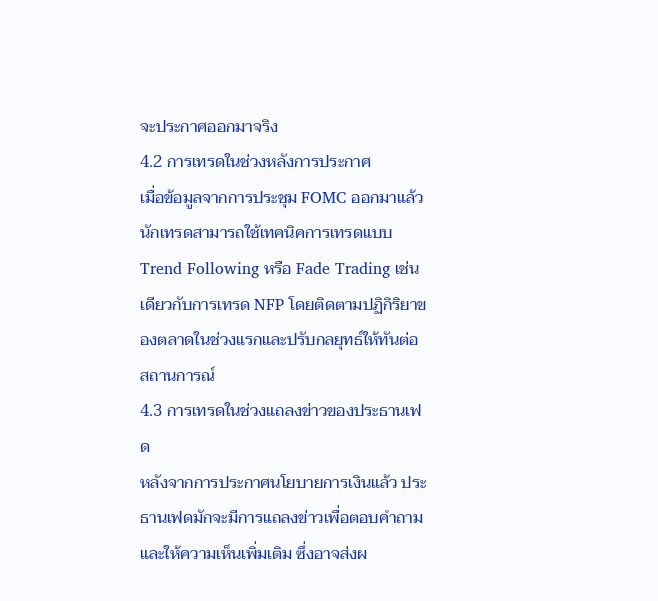จะประกาศออกมาจริง
4.2 การเทรดในช่วงหลังการประกาศ
เมื่อข้อมูลจากการประชุม FOMC ออกมาแล้ว นักเทรดสามารถใช้เทคนิคการเทรดแบบ Trend Following หรือ Fade Trading เช่นเดียวกับการเทรด NFP โดยติดตามปฏิกิริยาของตลาดในช่วงแรกและปรับกลยุทธ์ให้ทันต่อสถานการณ์
4.3 การเทรดในช่วงแถลงข่าวของประธานเฟด
หลังจากการประกาศนโยบายการเงินแล้ว ประธานเฟดมักจะมีการแถลงข่าวเพื่อตอบคำถามและให้ความเห็นเพิ่มเติม ซึ่งอาจส่งผ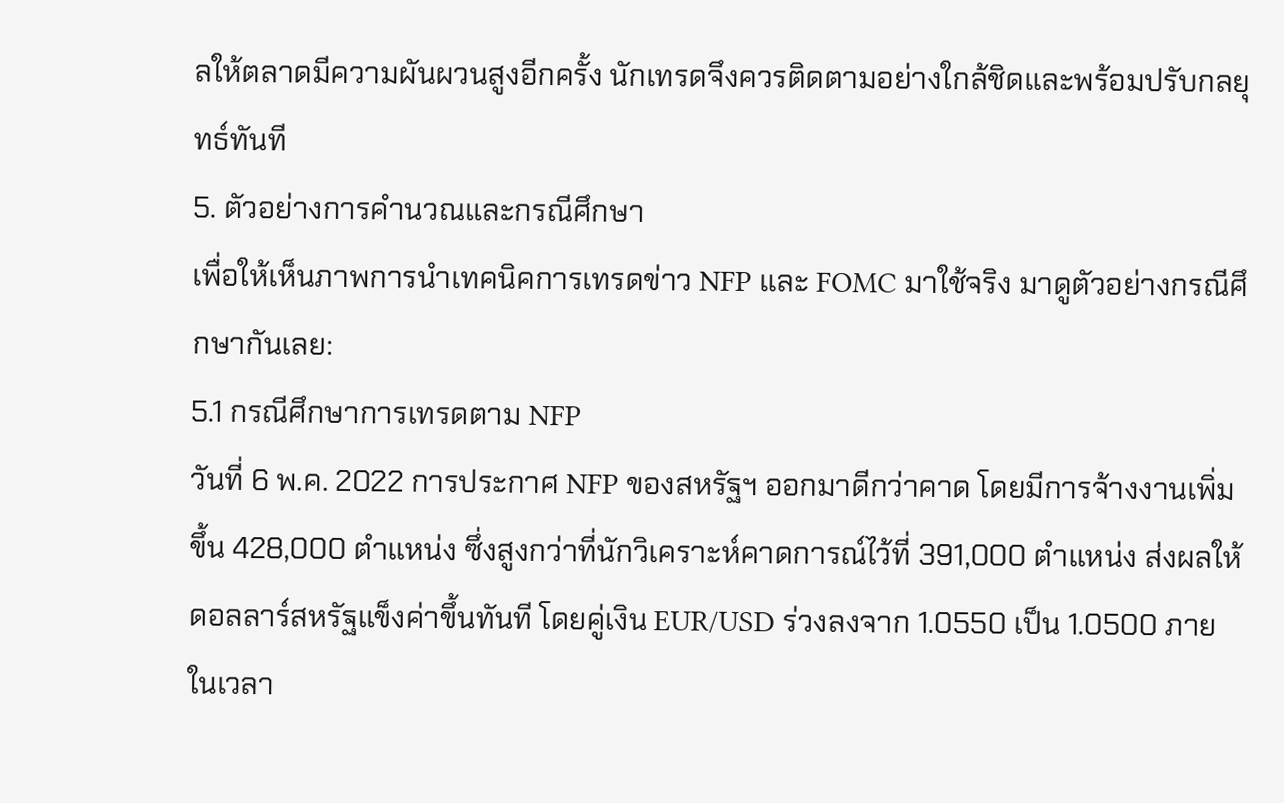ลให้ตลาดมีความผันผวนสูงอีกครั้ง นักเทรดจึงควรติดตามอย่างใกล้ชิดและพร้อมปรับกลยุทธ์ทันที
5. ตัวอย่างการคำนวณและกรณีศึกษา
เพื่อให้เห็นภาพการนำเทคนิคการเทรดข่าว NFP และ FOMC มาใช้จริง มาดูตัวอย่างกรณีศึกษากันเลย:
5.1 กรณีศึกษาการเทรดตาม NFP
วันที่ 6 พ.ค. 2022 การประกาศ NFP ของสหรัฐฯ ออกมาดีกว่าคาด โดยมีการจ้างงานเพิ่มขึ้น 428,000 ตำแหน่ง ซึ่งสูงกว่าที่นักวิเคราะห์คาดการณ์ไว้ที่ 391,000 ตำแหน่ง ส่งผลให้ดอลลาร์สหรัฐแข็งค่าขึ้นทันที โดยคู่เงิน EUR/USD ร่วงลงจาก 1.0550 เป็น 1.0500 ภายในเวลา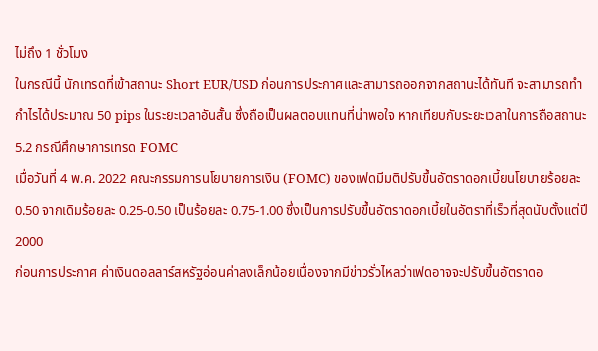ไม่ถึง 1 ชั่วโมง
ในกรณีนี้ นักเทรดที่เข้าสถานะ Short EUR/USD ก่อนการประกาศและสามารถออกจากสถานะได้ทันที จะสามารถทำกำไรได้ประมาณ 50 pips ในระยะเวลาอันสั้น ซึ่งถือเป็นผลตอบแทนที่น่าพอใจ หากเทียบกับระยะเวลาในการถือสถานะ
5.2 กรณีศึกษาการเทรด FOMC
เมื่อวันที่ 4 พ.ค. 2022 คณะกรรมการนโยบายการเงิน (FOMC) ของเฟดมีมติปรับขึ้นอัตราดอกเบี้ยนโยบายร้อยละ 0.50 จากเดิมร้อยละ 0.25-0.50 เป็นร้อยละ 0.75-1.00 ซึ่งเป็นการปรับขึ้นอัตราดอกเบี้ยในอัตราที่เร็วที่สุดนับตั้งแต่ปี 2000
ก่อนการประกาศ ค่าเงินดอลลาร์สหรัฐอ่อนค่าลงเล็กน้อยเนื่องจากมีข่าวรั่วไหลว่าเฟดอาจจะปรับขึ้นอัตราดอ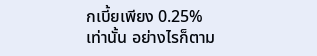กเบี้ยเพียง 0.25% เท่านั้น อย่างไรก็ตาม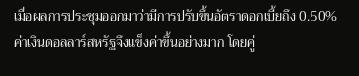เมื่อผลการประชุมออกมาว่ามีการปรับขึ้นอัตราดอกเบี้ยถึง 0.50% ค่าเงินดอลลาร์สหรัฐจึงแข็งค่าขึ้นอย่างมาก โดยคู่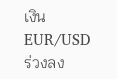เงิน EUR/USD ร่วงลง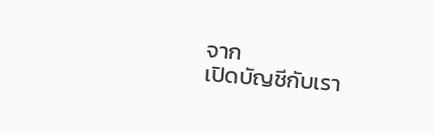จาก
เปิดบัญชีกับเรา